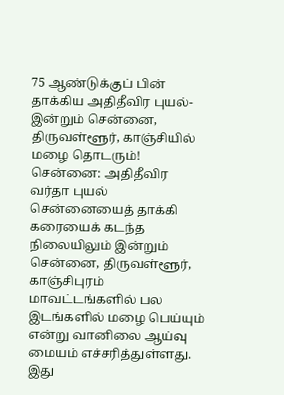75 ஆண்டுக்குப் பின் தாக்கிய அதிதீவிர புயல்- இன்றும் சென்னை, திருவள்ளூர், காஞ்சியில் மழை தொடரும்!
சென்னை: அதிதீவிர வர்தா புயல் சென்னையைத் தாக்கி கரையைக் கடந்த நிலையிலும் இன்றும் சென்னை, திருவள்ளூர், காஞ்சிபுரம் மாவட்டங்களில் பல இடங்களில் மழை பெய்யும் என்று வானிலை ஆய்வு மையம் எச்சரித்துள்ளது.
இது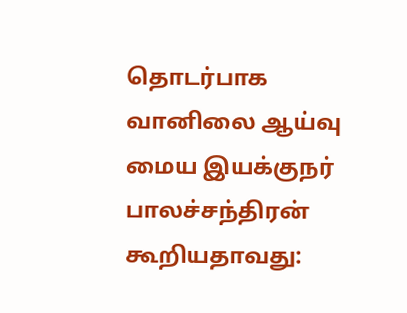தொடர்பாக வானிலை ஆய்வு மைய இயக்குநர் பாலச்சந்திரன் கூறியதாவது: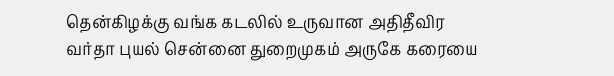தென்கிழக்கு வங்க கடலில் உருவான அதிதீவிர வர்தா புயல் சென்னை துறைமுகம் அருகே கரையை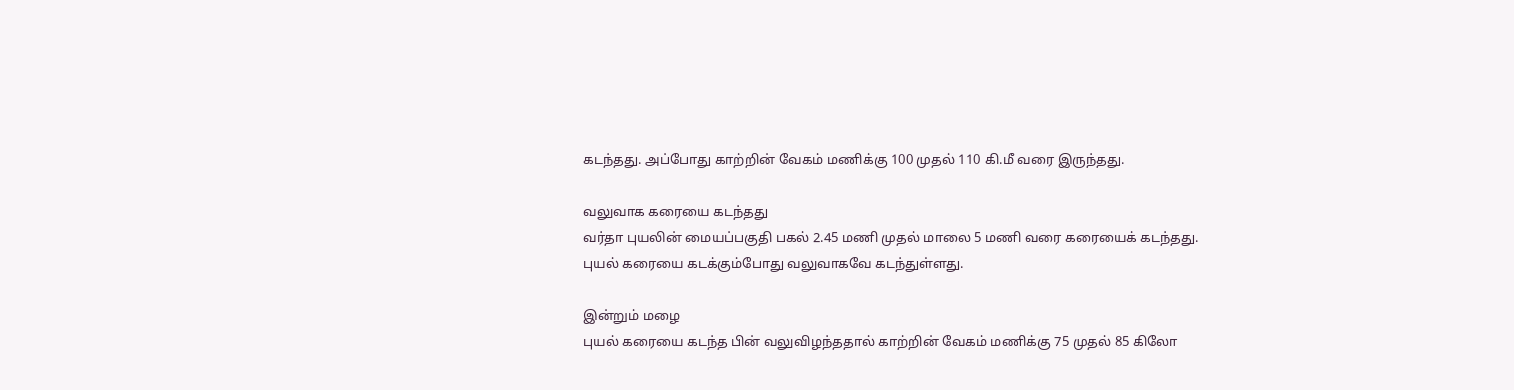கடந்தது. அப்போது காற்றின் வேகம் மணிக்கு 100 முதல் 110 கி.மீ வரை இருந்தது.

வலுவாக கரையை கடந்தது
வர்தா புயலின் மையப்பகுதி பகல் 2.45 மணி முதல் மாலை 5 மணி வரை கரையைக் கடந்தது. புயல் கரையை கடக்கும்போது வலுவாகவே கடந்துள்ளது.

இன்றும் மழை
புயல் கரையை கடந்த பின் வலுவிழந்ததால் காற்றின் வேகம் மணிக்கு 75 முதல் 85 கிலோ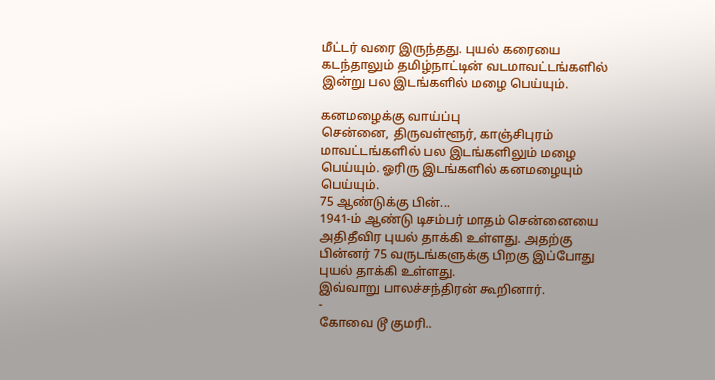மீட்டர் வரை இருந்தது. புயல் கரையை கடந்தாலும் தமிழ்நாட்டின் வடமாவட்டங்களில் இன்று பல இடங்களில் மழை பெய்யும்.

கனமழைக்கு வாய்ப்பு
சென்னை, திருவள்ளூர், காஞ்சிபுரம் மாவட்டங்களில் பல இடங்களிலும் மழை பெய்யும். ஓரிரு இடங்களில் கனமழையும் பெய்யும்.
75 ஆண்டுக்கு பின்...
1941-ம் ஆண்டு டிசம்பர் மாதம் சென்னையை அதிதீவிர புயல் தாக்கி உள்ளது. அதற்கு பின்னர் 75 வருடங்களுக்கு பிறகு இப்போது புயல் தாக்கி உள்ளது.
இவ்வாறு பாலச்சந்திரன் கூறினார்.
-
கோவை டூ குமரி..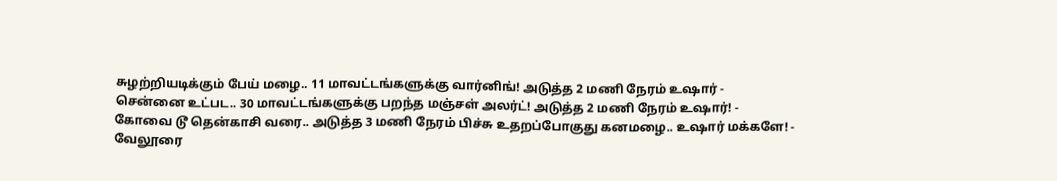சுழற்றியடிக்கும் பேய் மழை.. 11 மாவட்டங்களுக்கு வார்னிங்! அடுத்த 2 மணி நேரம் உஷார் -
சென்னை உட்பட.. 30 மாவட்டங்களுக்கு பறந்த மஞ்சள் அலர்ட்! அடுத்த 2 மணி நேரம் உஷார்! -
கோவை டூ தென்காசி வரை.. அடுத்த 3 மணி நேரம் பிச்சு உதறப்போகுது கனமழை.. உஷார் மக்களே! -
வேலூரை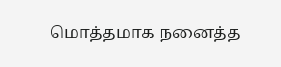மொத்தமாக நனைத்த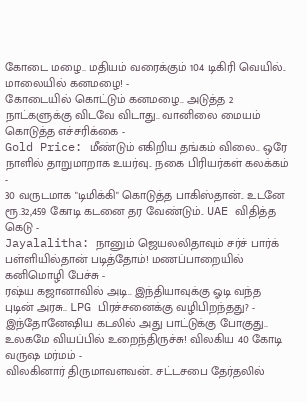கோடை மழை.. மதியம் வரைக்கும் 104 டிகிரி வெயில்.. மாலையில் கனமழை! -
கோடையில் கொட்டும் கனமழை.. அடுத்த 2 நாட்களுக்கு விடவே விடாது.. வானிலை மையம் கொடுத்த எச்சரிக்கை -
Gold Price: மீண்டும் எகிறிய தங்கம் விலை.. ஒரே நாளில் தாறுமாறாக உயர்வு.. நகை பிரியர்கள் கலக்கம் -
30 வருடமாக "டிமிக்கி" கொடுத்த பாகிஸ்தான்.. உடனே ரூ.32,459 கோடி கடனை தர வேண்டும்.. UAE விதித்த கெடு -
Jayalalitha: நானும் ஜெயலலிதாவும் சர்ச் பார்க் பள்ளியில்தான் படித்தோம்! மணப்பாறையில் கனிமொழி பேச்சு -
ரஷ்ய கஜானாவில் அடி.. இந்தியாவுக்கு ஓடி வந்த புடின் அரசு.. LPG பிரச்சனைக்கு வழிபிறந்தது? -
இந்தோனேஷிய கடலில் அது பாட்டுக்கு போகுது.. உலகமே வியப்பில் உறைந்திருச்சு! விலகிய 40 கோடி வருஷ மர்மம் -
விலகினார் திருமாவளவன்.. சட்டசபை தேர்தலில்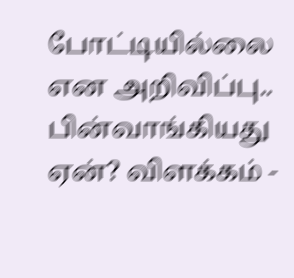போட்டியில்லை என அறிவிப்பு.. பின்வாங்கியது ஏன்? விளக்கம் -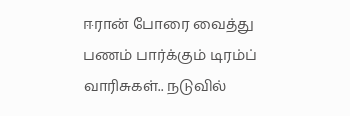ஈரான் போரை வைத்து பணம் பார்க்கும் டிரம்ப் வாரிசுகள்.. நடுவில்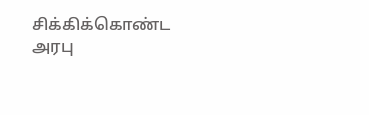சிக்கிக்கொண்ட அரபு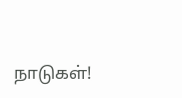நாடுகள்!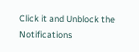Click it and Unblock the Notifications